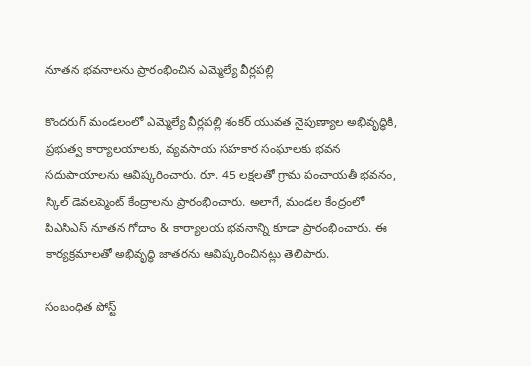నూతన భవనాలను ప్రారంభించిన ఎమ్మెల్యే వీర్లపల్లి

కొందరుగ్ మండలంలో ఎమ్మెల్యే వీర్లపల్లి శంకర్ యువత నైపుణ్యాల అభివృద్ధికి, ప్రభుత్వ కార్యాలయాలకు, వ్యవసాయ సహకార సంఘాలకు భవన సదుపాయాలను ఆవిష్కరించారు. రూ. 45 లక్షలతో గ్రామ పంచాయతీ భవనం, స్కిల్ డెవలప్మెంట్ కేంద్రాలను ప్రారంభించారు. అలాగే, మండల కేంద్రంలో పిఎసిఎస్ నూతన గోదాం & కార్యాలయ భవనాన్ని కూడా ప్రారంభించారు. ఈ కార్యక్రమాలతో అభివృద్ధి జాతరను ఆవిష్కరించినట్లు తెలిపారు.

సంబంధిత పోస్ట్